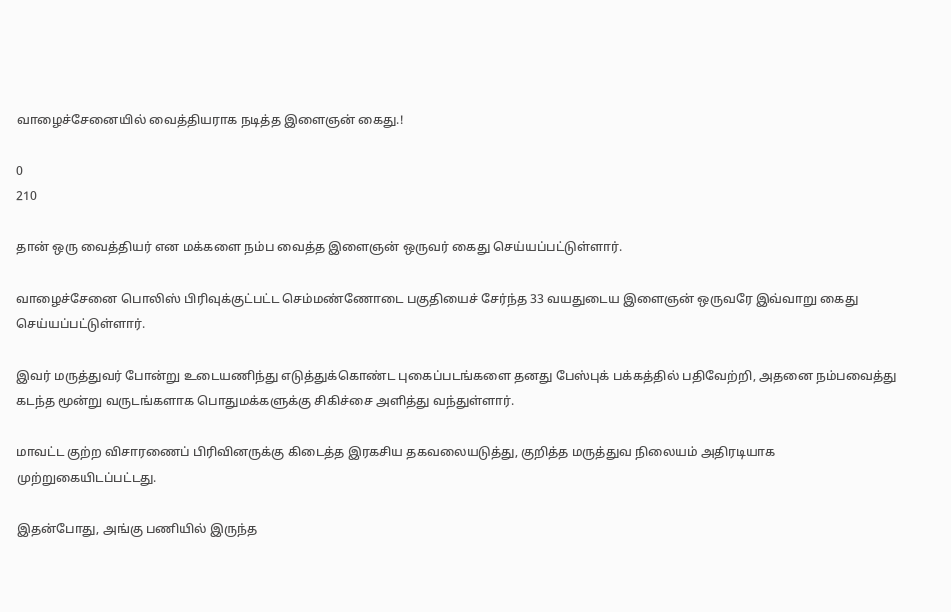வாழைச்சேனையில் வைத்தியராக நடித்த இளைஞன் கைது.!

0
210

தான் ஒரு வைத்தியர் என மக்களை நம்ப வைத்த இளைஞன் ஒருவர் கைது செய்யப்பட்டுள்ளார்.

வாழைச்சேனை பொலிஸ் பிரிவுக்குட்பட்ட செம்மண்ணோடை பகுதியைச் சேர்ந்த 33 வயதுடைய இளைஞன் ஒருவரே இவ்வாறு கைது செய்யப்பட்டுள்ளார்.

இவர் மருத்துவர் போன்று உடையணிந்து எடுத்துக்கொண்ட புகைப்படங்களை தனது பேஸ்புக் பக்கத்தில் பதிவேற்றி, அதனை நம்பவைத்து கடந்த மூன்று வருடங்களாக பொதுமக்களுக்கு சிகிச்சை அளித்து வந்துள்ளார்.

மாவட்ட குற்ற விசாரணைப் பிரிவினருக்கு கிடைத்த இரகசிய தகவலையடுத்து, குறித்த மருத்துவ நிலையம் அதிரடியாக முற்றுகையிடப்பட்டது.

இதன்போது, அங்கு பணியில் இருந்த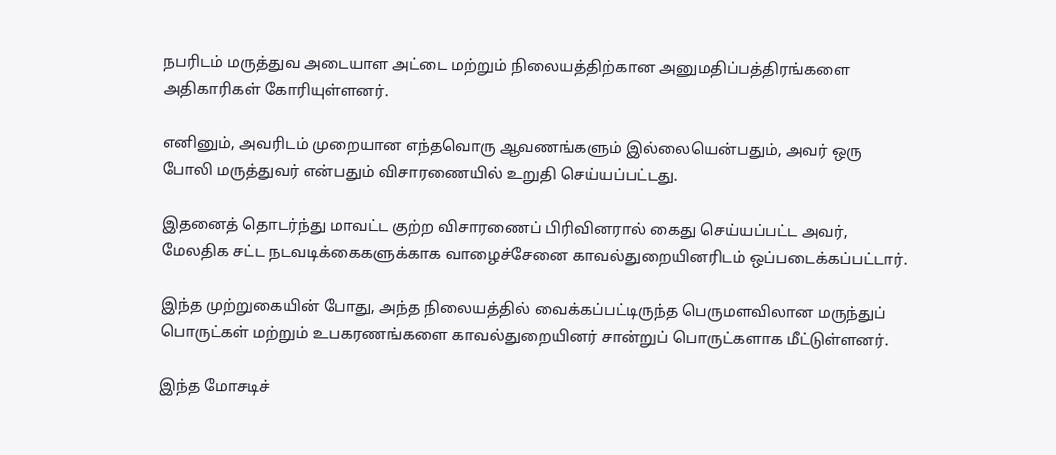நபரிடம் மருத்துவ அடையாள அட்டை மற்றும் நிலையத்திற்கான அனுமதிப்பத்திரங்களை அதிகாரிகள் கோரியுள்ளனர்.

எனினும், அவரிடம் முறையான எந்தவொரு ஆவணங்களும் இல்லையென்பதும், அவர் ஒரு போலி மருத்துவர் என்பதும் விசாரணையில் உறுதி செய்யப்பட்டது.

இதனைத் தொடர்ந்து மாவட்ட குற்ற விசாரணைப் பிரிவினரால் கைது செய்யப்பட்ட அவர், மேலதிக சட்ட நடவடிக்கைகளுக்காக வாழைச்சேனை காவல்துறையினரிடம் ஒப்படைக்கப்பட்டார்.

இந்த முற்றுகையின் போது, அந்த நிலையத்தில் வைக்கப்பட்டிருந்த பெருமளவிலான மருந்துப் பொருட்கள் மற்றும் உபகரணங்களை காவல்துறையினர் சான்றுப் பொருட்களாக மீட்டுள்ளனர்.

இந்த மோசடிச்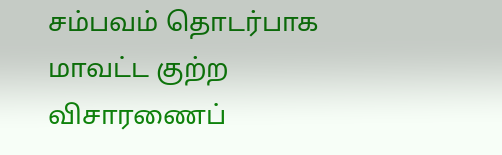சம்பவம் தொடர்பாக மாவட்ட குற்ற விசாரணைப்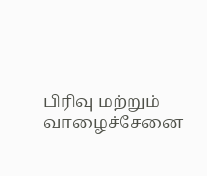பிரிவு மற்றும் வாழைச்சேனை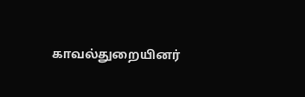காவல்துறையினர்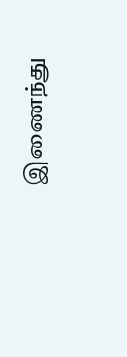இணைந்து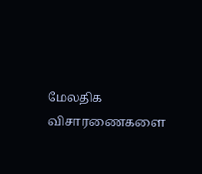மேலதிக விசாரணைகளை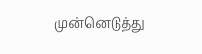முன்னெடுத்து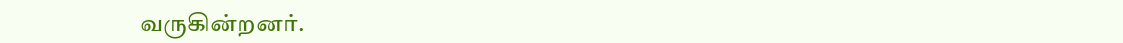வருகின்றனர்.